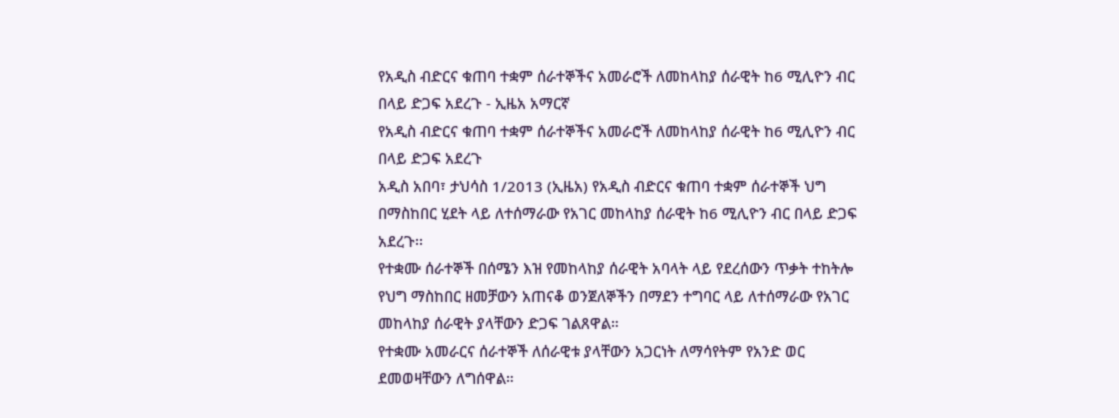የአዲስ ብድርና ቁጠባ ተቋም ሰራተኞችና አመራሮች ለመከላከያ ሰራዊት ከ6 ሚሊዮን ብር በላይ ድጋፍ አደረጉ - ኢዜአ አማርኛ
የአዲስ ብድርና ቁጠባ ተቋም ሰራተኞችና አመራሮች ለመከላከያ ሰራዊት ከ6 ሚሊዮን ብር በላይ ድጋፍ አደረጉ
አዲስ አበባ፣ ታህሳስ 1/2013 (ኢዜአ) የአዲስ ብድርና ቁጠባ ተቋም ሰራተኞች ህግ በማስከበር ሂደት ላይ ለተሰማራው የአገር መከላከያ ሰራዊት ከ6 ሚሊዮን ብር በላይ ድጋፍ አደረጉ፡፡
የተቋሙ ሰራተኞች በሰሜን እዝ የመከላከያ ሰራዊት አባላት ላይ የደረሰውን ጥቃት ተከትሎ የህግ ማስከበር ዘመቻውን አጠናቆ ወንጀለኞችን በማደን ተግባር ላይ ለተሰማራው የአገር መከላከያ ሰራዊት ያላቸውን ድጋፍ ገልጸዋል።
የተቋሙ አመራርና ሰራተኞች ለሰራዊቱ ያላቸውን አጋርነት ለማሳየትም የአንድ ወር ደመወዛቸውን ለግሰዋል።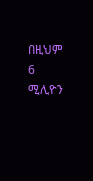በዚህም 6 ሚሊዮን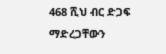468 ሺህ ብር ድጋፍ ማድረጋቸውን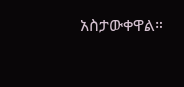አስታውቀዋል።